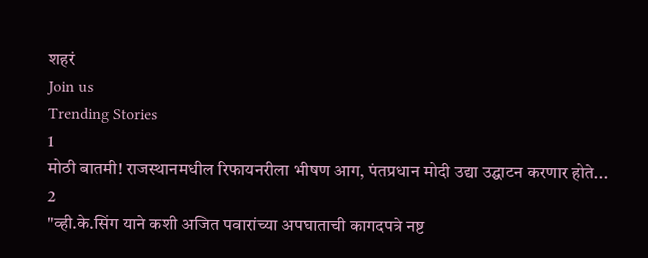शहरं
Join us
Trending Stories
1
मोठी बातमी! राजस्थानमधील रिफायनरीला भीषण आग, पंतप्रधान मोदी उद्या उद्घाटन करणार होते...
2
"व्ही.के.सिंग याने कशी अजित पवारांच्या अपघाताची कागदपत्रे नष्ट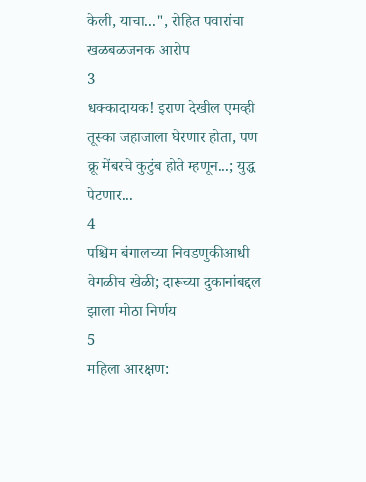केली, याचा...", रोहित पवारांचा खळबळजनक आरोप
3
धक्कादायक! इराण देखील एमव्ही तूस्का जहाजाला घेरणार होता, पण क्रू मेंबरचे कुटुंब होते म्हणून...; युद्ध पेटणार...
4
पश्चिम बंगालच्या निवडणुकीआधी वेगळीच खेळी; दारूच्या दुकानांबद्दल झाला मोठा निर्णय
5
महिला आरक्षण: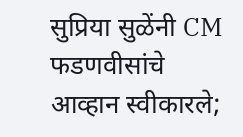सुप्रिया सुळेंनी CM फडणवीसांचे आव्हान स्वीकारले;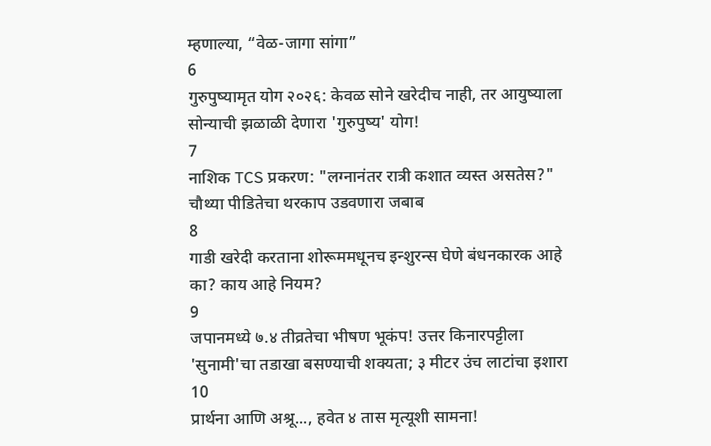म्हणाल्या, “वेळ-जागा सांगा”
6
गुरुपुष्यामृत योग २०२६: केवळ सोने खरेदीच नाही, तर आयुष्याला सोन्याची झळाळी देणारा 'गुरुपुष्य' योग!
7
नाशिक TCS प्रकरण: "लग्नानंतर रात्री कशात व्यस्त असतेस?" चौथ्या पीडितेचा थरकाप उडवणारा जबाब
8
गाडी खरेदी करताना शोरूममधूनच इन्शुरन्स घेणे बंधनकारक आहे का? काय आहे नियम?
9
जपानमध्ये ७.४ तीव्रतेचा भीषण भूकंप! उत्तर किनारपट्टीला 'सुनामी'चा तडाखा बसण्याची शक्यता; ३ मीटर उंच लाटांचा इशारा
10
प्रार्थना आणि अश्रू..., हवेत ४ तास मृत्यूशी सामना!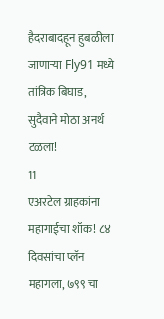हैदराबादहून हुबळीला जाणाऱ्या Fly91 मध्ये तांत्रिक बिघाड, सुदैवाने मोठा अनर्थ टळला!
11
एअरटेल ग्राहकांना महागाईचा शॉक! ८४ दिवसांचा प्लॅन महागला, ७९९ चा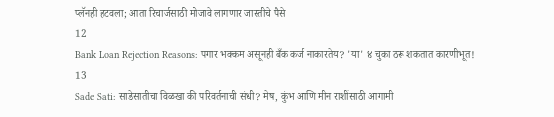प्लॅनही हटवला; आता रिचार्जसाठी मोजावे लागणार जास्तीचे पैसे
12
Bank Loan Rejection Reasons: पगार भक्कम असूनही बँक कर्ज नाकारतेय? 'या' ४ चुका ठरू शकतात कारणीभूत!
13
Sade Sati: साडेसातीचा विळखा की परिवर्तनाची संधी? मेष, कुंभ आणि मीन राशींसाठी आगामी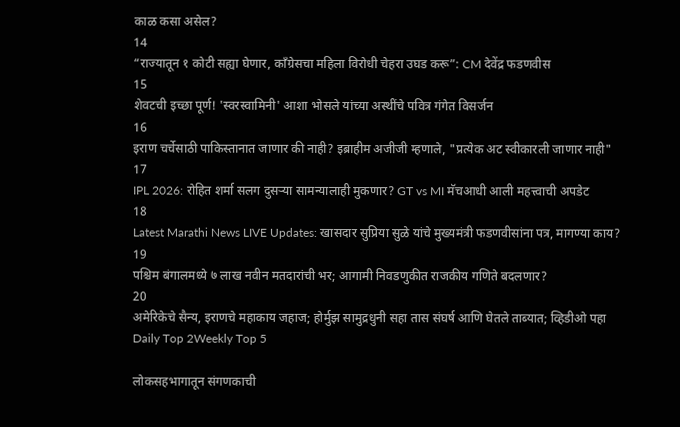काळ कसा असेल?
14
“राज्यातून १ कोटी सह्या घेणार, काँग्रेसचा महिला विरोधी चेहरा उघड करू”: CM देवेंद्र फडणवीस
15
शेवटची इच्छा पूर्ण! 'स्वरस्वामिनी' आशा भोसले यांच्या अस्थींचे पवित्र गंगेत विसर्जन
16
इराण चर्चेसाठी पाकिस्तानात जाणार की नाही? इब्राहीम अजीजी म्हणाले, "प्रत्येक अट स्वीकारली जाणार नाही"
17
IPL 2026: रोहित शर्मा सलग दुसऱ्या सामन्यालाही मुकणार? GT vs MI मॅचआधी आली महत्त्वाची अपडेट
18
Latest Marathi News LIVE Updates: खासदार सुप्रिया सुळे यांचे मुख्यमंत्री फडणवीसांना पत्र, मागण्या काय?
19
पश्चिम बंगालमध्ये ७ लाख नवीन मतदारांची भर; आगामी निवडणुकीत राजकीय गणिते बदलणार?
20
अमेरिकेचे सैन्य, इराणचे महाकाय जहाज; होर्मुझ सामुद्रधुनी सहा तास संघर्ष आणि घेतले ताब्यात; व्हिडीओ पहा
Daily Top 2Weekly Top 5

लोकसहभागातून संगणकाची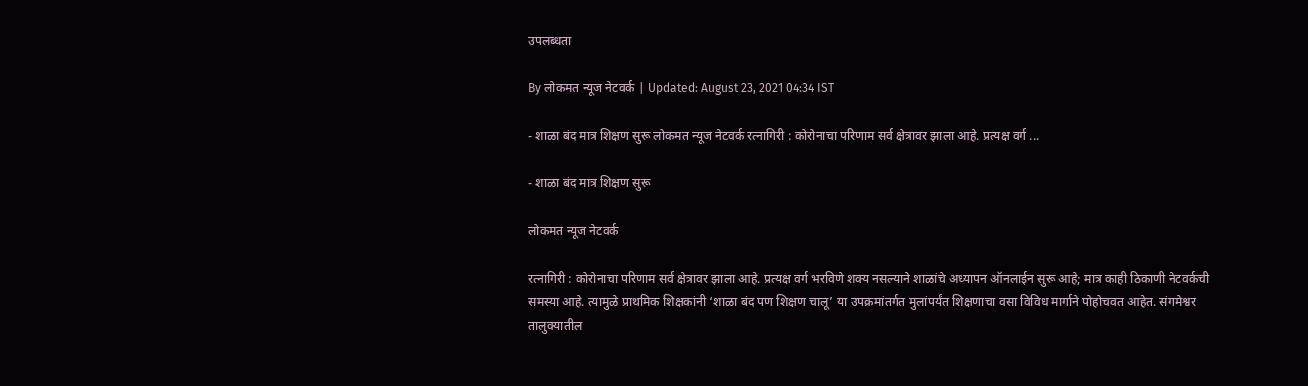उपलब्धता

By लोकमत न्यूज नेटवर्क | Updated: August 23, 2021 04:34 IST

- शाळा बंद मात्र शिक्षण सुरू लोकमत न्यूज नेटवर्क रत्नागिरी : कोरोनाचा परिणाम सर्व क्षेत्रावर झाला आहे. प्रत्यक्ष वर्ग ...

- शाळा बंद मात्र शिक्षण सुरू

लोकमत न्यूज नेटवर्क

रत्नागिरी : कोरोनाचा परिणाम सर्व क्षेत्रावर झाला आहे. प्रत्यक्ष वर्ग भरविणे शक्य नसल्याने शाळांचे अध्यापन ऑनलाईन सुरू आहे; मात्र काही ठिकाणी नेटवर्कची समस्या आहे. त्यामुळे प्राथमिक शिक्षकांनी ‘शाळा बंद पण शिक्षण चालू’ या उपक्रमांतर्गत मुलांपर्यंत शिक्षणाचा वसा विविध मार्गाने पोहोचवत आहेत. संगमेश्वर तालुक्यातील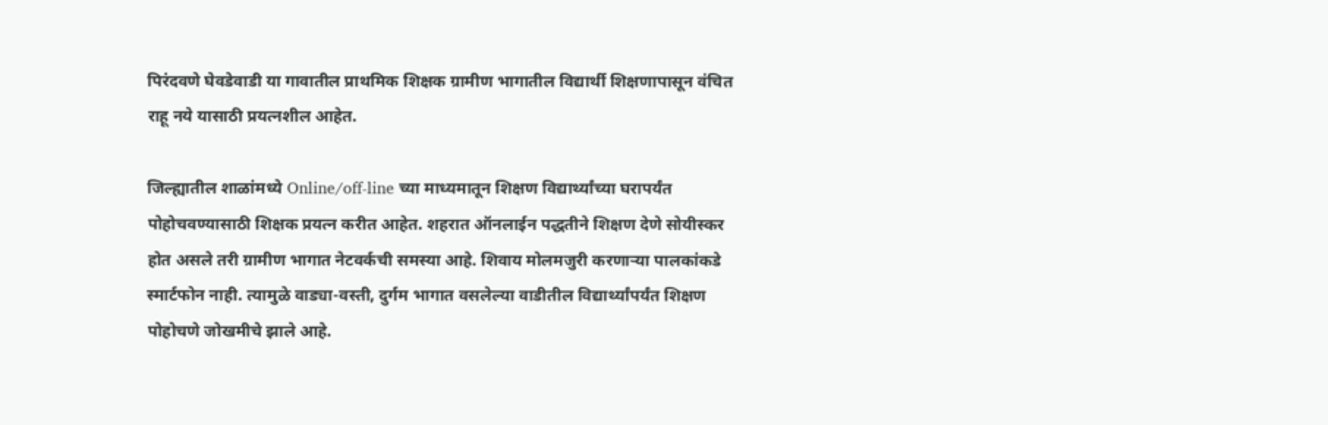पिरंदवणे घेवडेवाडी या गावातील प्राथमिक शिक्षक ग्रामीण भागातील विद्यार्थी शिक्षणापासून वंचित राहू नये यासाठी प्रयत्नशील आहेत.

जिल्ह्यातील शाळांमध्ये Online/off-line च्या माध्यमातून शिक्षण विद्यार्थ्यांच्या घरापर्यंत पोहोचवण्यासाठी शिक्षक प्रयत्न करीत आहेत. शहरात ऑनलाईन पद्धतीने शिक्षण देणे सोयीस्कर होत असले तरी ग्रामीण भागात नेटवर्कची समस्या आहे. शिवाय मोलमजुरी करणाऱ्या पालकांकडे स्मार्टफोन नाही. त्यामुळे वाड्या-वस्ती, दुर्गम भागात वसलेल्या वाडीतील विद्यार्थ्यांपर्यंत शिक्षण पोहोचणे जोखमीचे झाले आहे.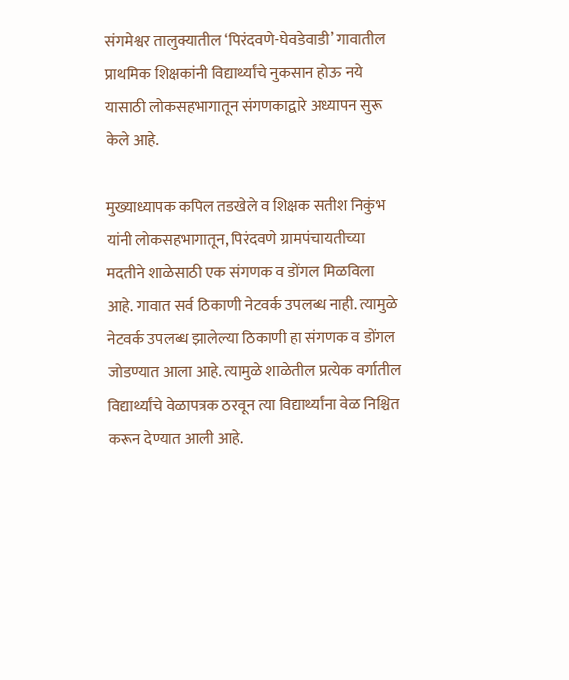संगमेश्वर तालुक्यातील ‘पिरंदवणे-घेवडेवाडी’ गावातील प्राथमिक शिक्षकांनी विद्यार्थ्यांचे नुकसान होऊ नये यासाठी लोकसहभागातून संगणकाद्वारे अध्यापन सुरू केले आहे.

मुख्याध्यापक कपिल तडखेले व शिक्षक सतीश निकुंभ यांनी लोकसहभागातून, पिरंदवणे ग्रामपंचायतीच्या मदतीने शाळेसाठी एक संगणक व डोंगल मिळविला आहे. गावात सर्व ठिकाणी नेटवर्क उपलब्ध नाही. त्यामुळे नेटवर्क उपलब्ध झालेल्या ठिकाणी हा संगणक व डोंगल जोडण्यात आला आहे. त्यामुळे शाळेतील प्रत्येक वर्गातील विद्यार्थ्यांचे वेळापत्रक ठरवून त्या विद्यार्थ्यांना वेळ निश्चित करून देण्यात आली आहे.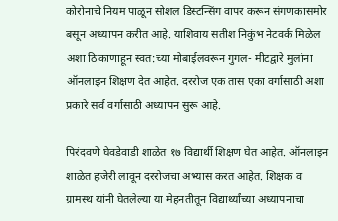कोरोनाचे नियम पाळून सोशल डिस्टन्सिंग वापर करून संगणकासमोर बसून अध्यापन करीत आहे. याशिवाय सतीश निकुंभ नेटवर्क मिळेल अशा ठिकाणाहून स्वत:च्या मोबाईलवरून गुगल- मीटद्वारे मुलांना ऑनलाइन शिक्षण देत आहेत. दररोज एक तास एका वर्गासाठी अशा प्रकारे सर्व वर्गासाठी अध्यापन सुरू आहे.

पिरंदवणे घेवडेवाडी शाळेत १७ विद्यार्थी शिक्षण घेत आहेत. ऑनलाइन शाळेत हजेरी लावून दररोजचा अभ्यास करत आहेत. शिक्षक व ग्रामस्थ यांनी घेतलेल्या या मेहनतीतून विद्यार्थ्यांच्या अध्यापनाचा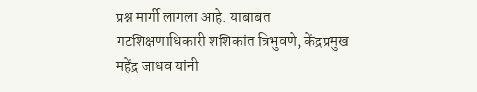प्रश्न मार्गी लागला आहे. याबाबत गटशिक्षणाधिकारी शशिकांत त्रिभुवणे, केंद्रप्रमुख महेंद्र जाधव यांनी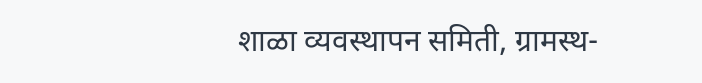शाळा व्यवस्थापन समिती, ग्रामस्थ-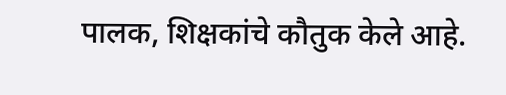पालक, शिक्षकांचे कौतुक केले आहे.